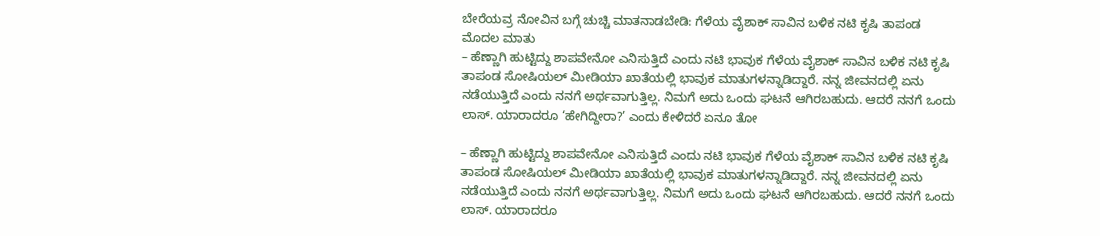ಬೇರೆಯವ್ರ ನೋವಿನ ಬಗ್ಗೆ ಚುಚ್ಚಿ ಮಾತನಾಡಬೇಡಿ: ಗೆಳೆಯ ವೈಶಾಕ್ ಸಾವಿನ ಬಳಿಕ ನಟಿ ಕೃಷಿ ತಾಪಂಡ ಮೊದಲ ಮಾತು
– ಹೆಣ್ಣಾಗಿ ಹುಟ್ಟಿದ್ದು ಶಾಪವೇನೋ ಎನಿಸುತ್ತಿದೆ ಎಂದು ನಟಿ ಭಾವುಕ ಗೆಳೆಯ ವೈಶಾಕ್ ಸಾವಿನ ಬಳಿಕ ನಟಿ ಕೃಷಿ ತಾಪಂಡ ಸೋಷಿಯಲ್ ಮೀಡಿಯಾ ಖಾತೆಯಲ್ಲಿ ಭಾವುಕ ಮಾತುಗಳನ್ನಾಡಿದ್ದಾರೆ. ನನ್ನ ಜೀವನದಲ್ಲಿ ಏನು ನಡೆಯುತ್ತಿದೆ ಎಂದು ನನಗೆ ಅರ್ಥವಾಗುತ್ತಿಲ್ಲ. ನಿಮಗೆ ಅದು ಒಂದು ಘಟನೆ ಆಗಿರಬಹುದು. ಆದರೆ ನನಗೆ ಒಂದು ಲಾಸ್. ಯಾರಾದರೂ ‘ಹೇಗಿದ್ದೀರಾ?’ ಎಂದು ಕೇಳಿದರೆ ಏನೂ ತೋ

– ಹೆಣ್ಣಾಗಿ ಹುಟ್ಟಿದ್ದು ಶಾಪವೇನೋ ಎನಿಸುತ್ತಿದೆ ಎಂದು ನಟಿ ಭಾವುಕ ಗೆಳೆಯ ವೈಶಾಕ್ ಸಾವಿನ ಬಳಿಕ ನಟಿ ಕೃಷಿ ತಾಪಂಡ ಸೋಷಿಯಲ್ ಮೀಡಿಯಾ ಖಾತೆಯಲ್ಲಿ ಭಾವುಕ ಮಾತುಗಳನ್ನಾಡಿದ್ದಾರೆ. ನನ್ನ ಜೀವನದಲ್ಲಿ ಏನು ನಡೆಯುತ್ತಿದೆ ಎಂದು ನನಗೆ ಅರ್ಥವಾಗುತ್ತಿಲ್ಲ. ನಿಮಗೆ ಅದು ಒಂದು ಘಟನೆ ಆಗಿರಬಹುದು. ಆದರೆ ನನಗೆ ಒಂದು ಲಾಸ್. ಯಾರಾದರೂ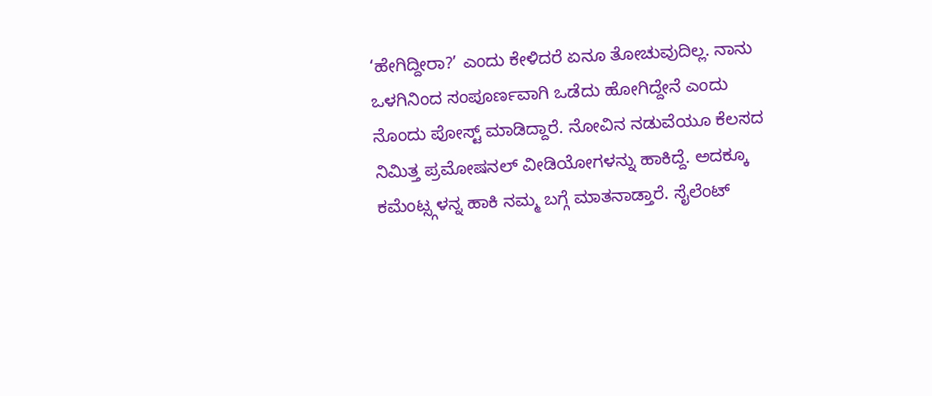‘ಹೇಗಿದ್ದೀರಾ?’ ಎಂದು ಕೇಳಿದರೆ ಏನೂ ತೋಚುವುದಿಲ್ಲ. ನಾನು ಒಳಗಿನಿಂದ ಸಂಪೂರ್ಣವಾಗಿ ಒಡೆದು ಹೋಗಿದ್ದೇನೆ ಎಂದು ನೊಂದು ಪೋಸ್ಟ್ ಮಾಡಿದ್ದಾರೆ. ನೋವಿನ ನಡುವೆಯೂ ಕೆಲಸದ ನಿಮಿತ್ತ ಪ್ರಮೋಷನಲ್ ವೀಡಿಯೋಗಳನ್ನು ಹಾಕಿದ್ದೆ. ಅದಕ್ಕೂ ಕಮೆಂಟ್ಸ್ಗಳನ್ನ ಹಾಕಿ ನಮ್ಮ ಬಗ್ಗೆ ಮಾತನಾಡ್ತಾರೆ. ಸೈಲೆಂಟ್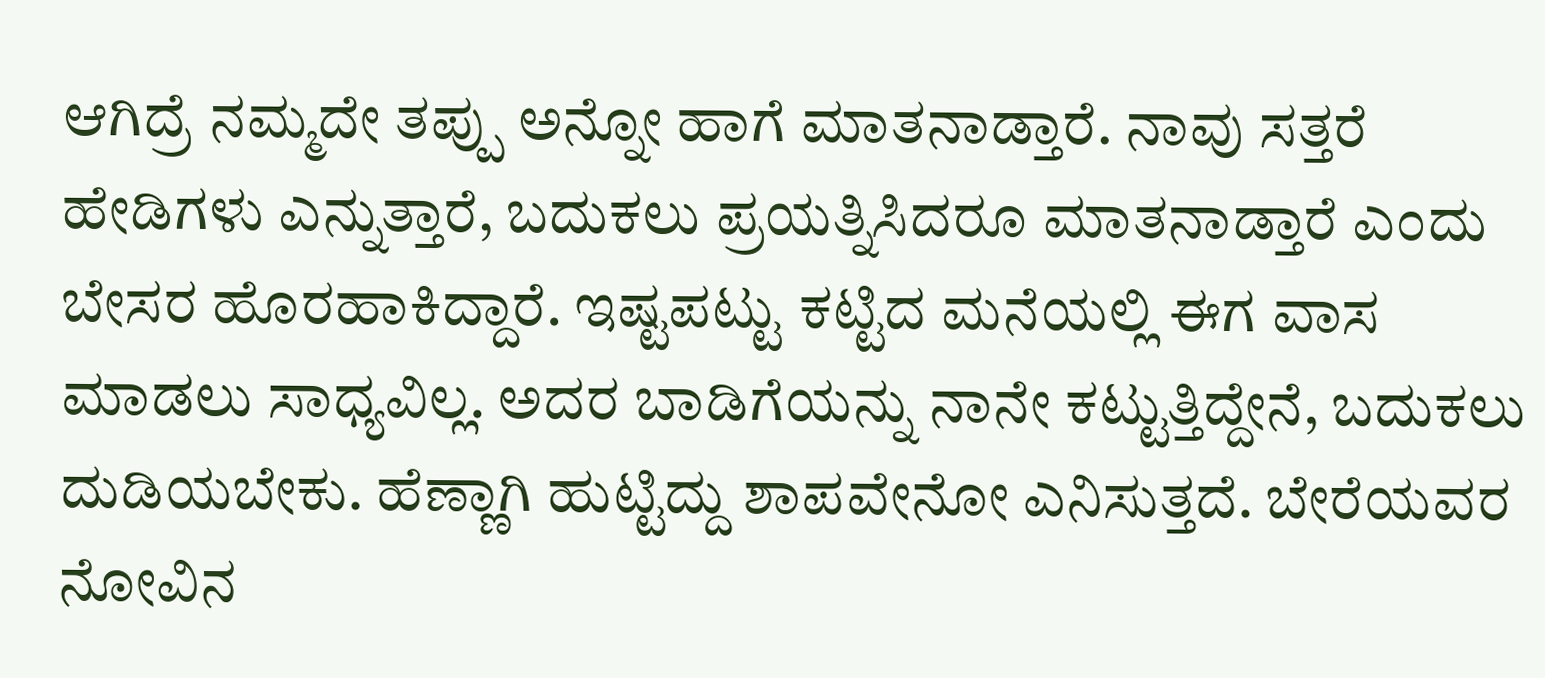ಆಗಿದ್ರೆ ನಮ್ಮದೇ ತಪ್ಪು ಅನ್ನೋ ಹಾಗೆ ಮಾತನಾಡ್ತಾರೆ. ನಾವು ಸತ್ತರೆ ಹೇಡಿಗಳು ಎನ್ನುತ್ತಾರೆ, ಬದುಕಲು ಪ್ರಯತ್ನಿಸಿದರೂ ಮಾತನಾಡ್ತಾರೆ ಎಂದು ಬೇಸರ ಹೊರಹಾಕಿದ್ದಾರೆ. ಇಷ್ಟಪಟ್ಟು ಕಟ್ಟಿದ ಮನೆಯಲ್ಲಿ ಈಗ ವಾಸ ಮಾಡಲು ಸಾಧ್ಯವಿಲ್ಲ. ಅದರ ಬಾಡಿಗೆಯನ್ನು ನಾನೇ ಕಟ್ಟುತ್ತಿದ್ದೇನೆ, ಬದುಕಲು ದುಡಿಯಬೇಕು. ಹೆಣ್ಣಾಗಿ ಹುಟ್ಟಿದ್ದು ಶಾಪವೇನೋ ಎನಿಸುತ್ತದೆ. ಬೇರೆಯವರ ನೋವಿನ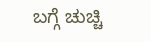ಬಗ್ಗೆ ಚುಚ್ಚಿ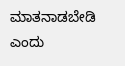ಮಾತನಾಡಬೇಡಿ ಎಂದು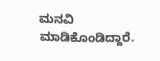ಮನವಿ ಮಾಡಿಕೊಂಡಿದ್ದಾರೆ.